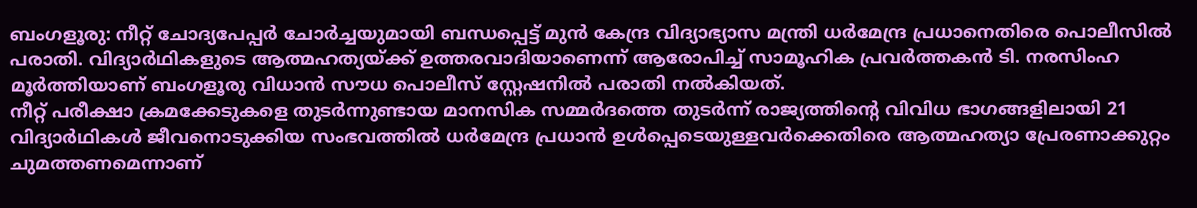ബംഗളൂരു: നീറ്റ് ചോദ്യപേപ്പർ ചോർച്ചയുമായി ബന്ധപ്പെട്ട് മുൻ കേന്ദ്ര വിദ്യാഭ്യാസ മന്ത്രി ധർമേന്ദ്ര പ്രധാനെതിരെ പൊലീസിൽ പരാതി. വിദ്യാർഥികളുടെ ആത്മഹത്യയ്ക്ക് ഉത്തരവാദിയാണെന്ന് ആരോപിച്ച് സാമൂഹിക പ്രവർത്തകൻ ടി. നരസിംഹ മൂർത്തിയാണ് ബംഗളൂരു വിധാൻ സൗധ പൊലീസ് സ്റ്റേഷനിൽ പരാതി നൽകിയത്.
നീറ്റ് പരീക്ഷാ ക്രമക്കേടുകളെ തുടർന്നുണ്ടായ മാനസിക സമ്മർദത്തെ തുടർന്ന് രാജ്യത്തിന്റെ വിവിധ ഭാഗങ്ങളിലായി 21 വിദ്യാർഥികൾ ജീവനൊടുക്കിയ സംഭവത്തിൽ ധർമേന്ദ്ര പ്രധാൻ ഉൾപ്പെടെയുള്ളവർക്കെതിരെ ആത്മഹത്യാ പ്രേരണാക്കുറ്റം ചുമത്തണമെന്നാണ്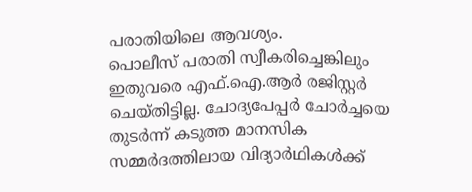പരാതിയിലെ ആവശ്യം.
പൊലീസ് പരാതി സ്വീകരിച്ചെങ്കിലും ഇതുവരെ എഫ്.ഐ.ആർ രജിസ്റ്റർ ചെയ്തിട്ടില്ല. ചോദ്യപേപ്പർ ചോർച്ചയെ തുടർന്ന് കടുത്ത മാനസിക സമ്മർദത്തിലായ വിദ്യാർഥികൾക്ക്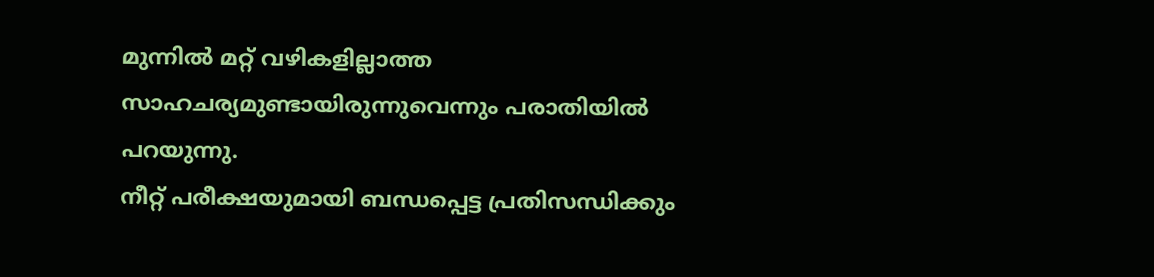മുന്നിൽ മറ്റ് വഴികളില്ലാത്ത സാഹചര്യമുണ്ടായിരുന്നുവെന്നും പരാതിയിൽ പറയുന്നു.
നീറ്റ് പരീക്ഷയുമായി ബന്ധപ്പെട്ട പ്രതിസന്ധിക്കും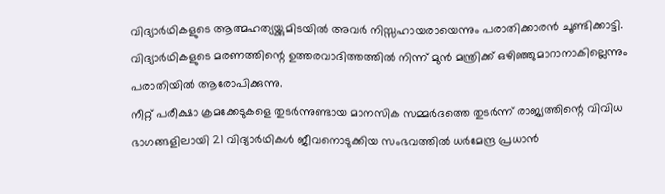വിദ്യാർഥികളുടെ ആത്മഹത്യയ്ക്കുമിടയിൽ അവർ നിസ്സഹായരായെന്നും പരാതിക്കാരൻ ചൂണ്ടിക്കാട്ടി. വിദ്യാർഥികളുടെ മരണത്തിന്റെ ഉത്തരവാദിത്തത്തിൽ നിന്ന് മുൻ മന്ത്രിക്ക് ഒഴിഞ്ഞുമാറാനാകില്ലെന്നും പരാതിയിൽ ആരോപിക്കുന്നു.
നീറ്റ് പരീക്ഷാ ക്രമക്കേടുകളെ തുടർന്നുണ്ടായ മാനസിക സമ്മർദത്തെ തുടർന്ന് രാജ്യത്തിന്റെ വിവിധ ഭാഗങ്ങളിലായി 21 വിദ്യാർഥികൾ ജീവനൊടുക്കിയ സംഭവത്തിൽ ധർമേന്ദ്ര പ്രധാൻ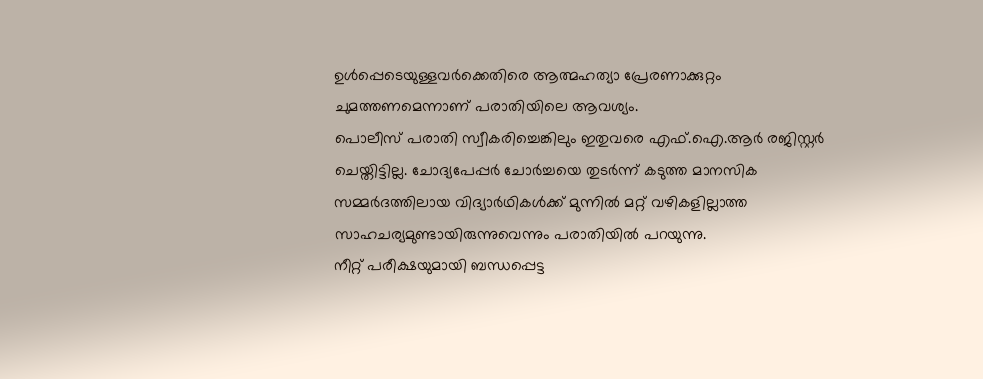ഉൾപ്പെടെയുള്ളവർക്കെതിരെ ആത്മഹത്യാ പ്രേരണാക്കുറ്റം ചുമത്തണമെന്നാണ് പരാതിയിലെ ആവശ്യം.
പൊലീസ് പരാതി സ്വീകരിച്ചെങ്കിലും ഇതുവരെ എഫ്.ഐ.ആർ രജിസ്റ്റർ ചെയ്തിട്ടില്ല. ചോദ്യപേപ്പർ ചോർച്ചയെ തുടർന്ന് കടുത്ത മാനസിക സമ്മർദത്തിലായ വിദ്യാർഥികൾക്ക് മുന്നിൽ മറ്റ് വഴികളില്ലാത്ത സാഹചര്യമുണ്ടായിരുന്നുവെന്നും പരാതിയിൽ പറയുന്നു.
നീറ്റ് പരീക്ഷയുമായി ബന്ധപ്പെട്ട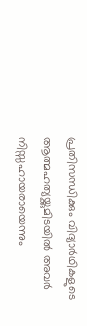പ്രതിസന്ധിക്കും വിദ്യാർഥികളുടെ ആത്മഹത്യയ്ക്കുമിടയിൽ അവർ നിസ്സഹായരായെന്നും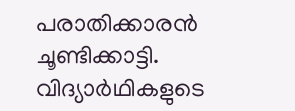പരാതിക്കാരൻ ചൂണ്ടിക്കാട്ടി. വിദ്യാർഥികളുടെ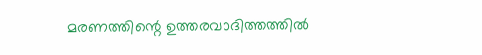മരണത്തിന്റെ ഉത്തരവാദിത്തത്തിൽ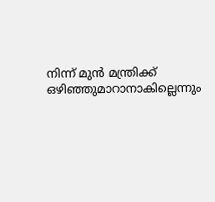നിന്ന് മുൻ മന്ത്രിക്ക് ഒഴിഞ്ഞുമാറാനാകില്ലെന്നും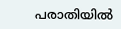പരാതിയിൽ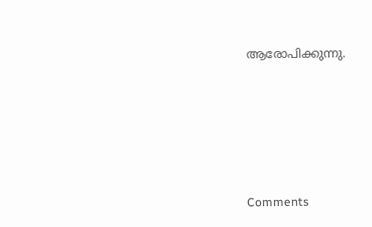ആരോപിക്കുന്നു.







Comments